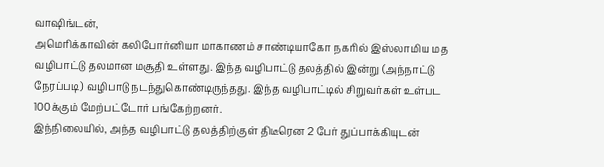வாஷிங்டன்,
அமெரிக்காவின் கலிபோர்னியா மாகாணம் சாண்டியாகோ நகரில் இஸ்லாமிய மத வழிபாட்டு தலமான மசூதி உள்ளது. இந்த வழிபாட்டு தலத்தில் இன்று (அந்நாட்டு நேரப்படி) வழிபாடு நடந்துகொண்டிருந்தது. இந்த வழிபாட்டில் சிறுவர்கள் உள்பட 100க்கும் மேற்பட்டோர் பங்கேற்றனர்.
இந்நிலையில், அந்த வழிபாட்டு தலத்திற்குள் திடீரென 2 பேர் துப்பாக்கியுடன்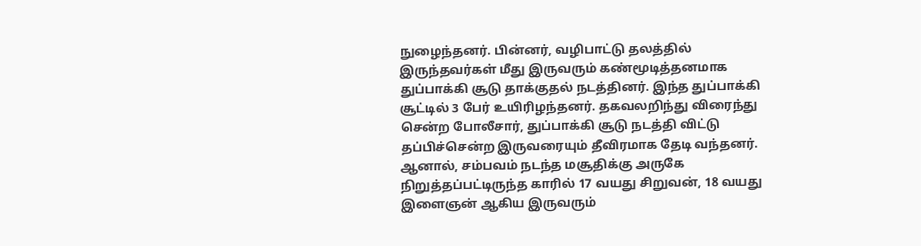நுழைந்தனர். பின்னர், வழிபாட்டு தலத்தில் இருந்தவர்கள் மீது இருவரும் கண்மூடித்தனமாக துப்பாக்கி சூடு தாக்குதல் நடத்தினர். இந்த துப்பாக்கி சூட்டில் 3 பேர் உயிரிழந்தனர். தகவலறிந்து விரைந்து சென்ற போலீசார், துப்பாக்கி சூடு நடத்தி விட்டு தப்பிச்சென்ற இருவரையும் தீவிரமாக தேடி வந்தனர். ஆனால், சம்பவம் நடந்த மசூதிக்கு அருகே நிறுத்தப்பட்டிருந்த காரில் 17 வயது சிறுவன், 18 வயது இளைஞன் ஆகிய இருவரும்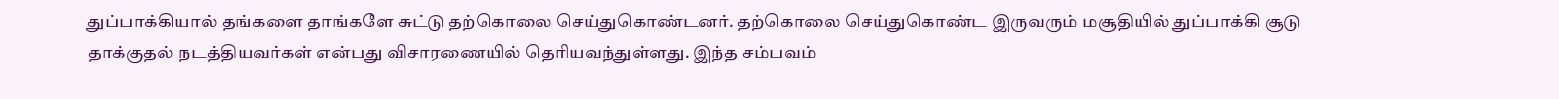துப்பாக்கியால் தங்களை தாங்களே சுட்டு தற்கொலை செய்துகொண்டனர். தற்கொலை செய்துகொண்ட இருவரும் மசூதியில் துப்பாக்கி சூடு தாக்குதல் நடத்தியவர்கள் என்பது விசாரணையில் தெரியவந்துள்ளது. இந்த சம்பவம்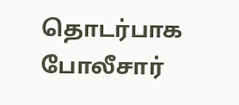தொடர்பாக போலீசார்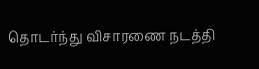தொடர்ந்து விசாரணை நடத்தி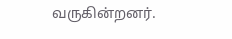வருகின்றனர்.